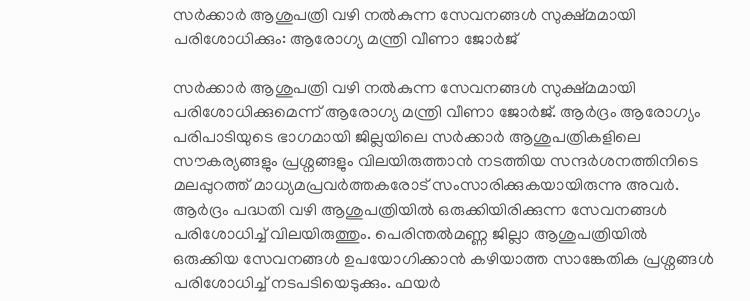സര്‍ക്കാര്‍ ആശുപത്രി വഴി നല്‍കുന്ന സേവനങ്ങള്‍ സുക്ഷ്മമായി പരിശോധിക്കും: ആരോഗ്യ മന്ത്രി വീണാ ജോര്‍ജ്

സര്‍ക്കാര്‍ ആശുപത്രി വഴി നല്‍കുന്ന സേവനങ്ങള്‍ സുക്ഷ്മമായി പരിശോധിക്കുമെന്ന് ആരോഗ്യ മന്ത്രി വീണാ ജോര്‍ജ്. ആര്‍ദ്രം ആരോഗ്യം പരിപാടിയുടെ ഭാഗമായി ജില്ലയിലെ സര്‍ക്കാര്‍ ആശുപത്രികളിലെ സൗകര്യങ്ങളും പ്രശ്നങ്ങളും വിലയിരുത്താന്‍ നടത്തിയ സന്ദര്‍ശനത്തിനിടെ മലപ്പുറത്ത് മാധ്യമപ്രവര്‍ത്തകരോട് സംസാരിക്കുകയായിരുന്നു അവര്‍. ആര്‍ദ്രം പദ്ധതി വഴി ആശുപത്രിയില്‍ ഒരുക്കിയിരിക്കുന്ന സേവനങ്ങള്‍ പരിശോധിച്ച് വിലയിരുത്തും. പെരിന്തല്‍മണ്ണ ജില്ലാ ആശുപത്രിയില്‍ ഒരുക്കിയ സേവനങ്ങള്‍ ഉപയോഗിക്കാന്‍ കഴിയാത്ത സാങ്കേതിക പ്രശ്നങ്ങള്‍ പരിശോധിച്ച് നടപടിയെടുക്കും. ഫയര്‍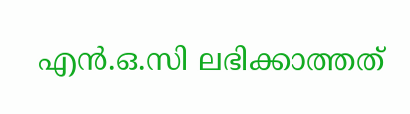എന്‍.ഒ.സി ലഭിക്കാത്തത്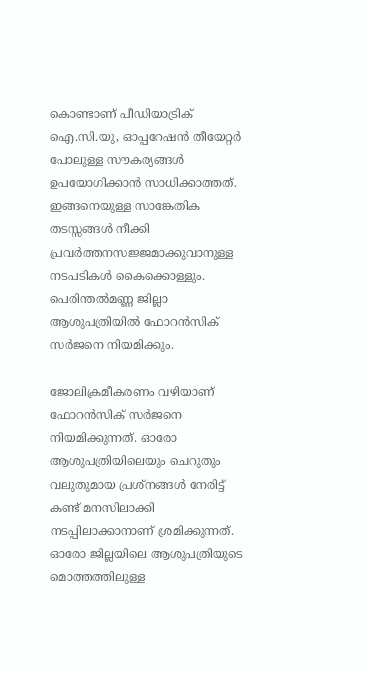കൊണ്ടാണ് പീഡിയാട്രിക് ഐ.സി.യു, ഓപ്പറേഷന്‍ തീയേറ്റര്‍ പോലുള്ള സൗകര്യങ്ങള്‍ ഉപയോഗിക്കാന്‍ സാധിക്കാത്തത്. ഇങ്ങനെയുള്ള സാങ്കേതിക തടസ്സങ്ങള്‍ നീക്കി പ്രവര്‍ത്തനസജ്ജമാക്കുവാനുള്ള നടപടികള്‍ കൈക്കൊള്ളും. പെരിന്തല്‍മണ്ണ ജില്ലാ ആശുപത്രിയില്‍ ഫോറന്‍സിക് സര്‍ജനെ നിയമിക്കും.

ജോലിക്രമീകരണം വഴിയാണ് ഫോറന്‍സിക് സര്‍ജനെ നിയമിക്കുന്നത്. ഓരോ ആശുപത്രിയിലെയും ചെറുതും വലുതുമായ പ്രശ്നങ്ങള്‍ നേരിട്ട് കണ്ട് മനസിലാക്കി നടപ്പിലാക്കാനാണ് ശ്രമിക്കുന്നത്. ഓരോ ജില്ലയിലെ ആശുപത്രിയുടെ മൊത്തത്തിലുള്ള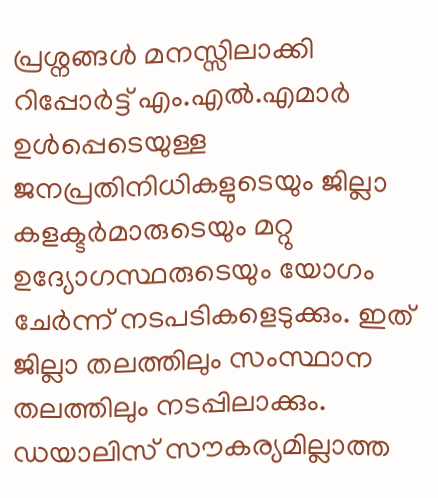പ്രശ്നങ്ങള്‍ മനസ്സിലാക്കി റിപ്പോര്‍ട്ട് എം.എല്‍.എമാര്‍ ഉള്‍പ്പെടെയുള്ള ജനപ്രതിനിധികളുടെയും ജില്ലാ കളക്ടര്‍മാരുടെയും മറ്റു ഉദ്യോഗസ്ഥരുടെയും യോഗം ചേര്‍ന്ന് നടപടികളെടുക്കും. ഇത് ജില്ലാ തലത്തിലും സംസ്ഥാന തലത്തിലും നടപ്പിലാക്കും. ഡയാലിസ് സൗകര്യമില്ലാത്ത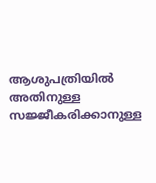ആശുപത്രിയില്‍ അതിനുള്ള സജ്ജീകരിക്കാനുള്ള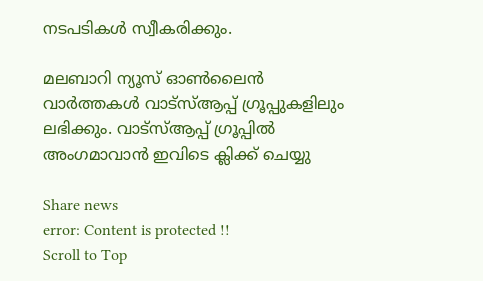നടപടികള്‍ സ്വീകരിക്കും.

മലബാറി ന്യൂസ് ഓണ്‍ലൈന്‍ വാര്‍ത്തകള്‍ വാട്‌സ്ആപ്പ് ഗ്രൂപ്പുകളിലും ലഭിക്കും. വാട്‌സ്ആപ്പ് ഗ്രൂപ്പില്‍ അംഗമാവാന്‍ ഇവിടെ ക്ലിക്ക് ചെയ്യു

Share news
error: Content is protected !!
Scroll to Top